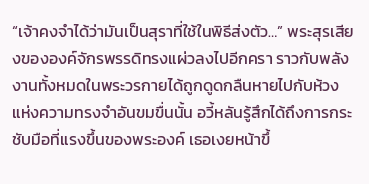“เจ้าคงจำได้ว่ามันเป็นสุราที่ใช้ในพิธีส่งตัว…” พระสุรเสียงขององค์จักรพรรดิทรงแผ่วลงไปอีกครา ราวกับพลังงานทั้งหมดในพระวรกายได้ถูกดูดกลืนหายไปกับห้วงแห่งความทรงจำอันขมขื่นนั้น อวี้หลันรู้สึกได้ถึงการกระชับมือที่แรงขึ้นของพระองค์ เธอเงยหน้าขึ้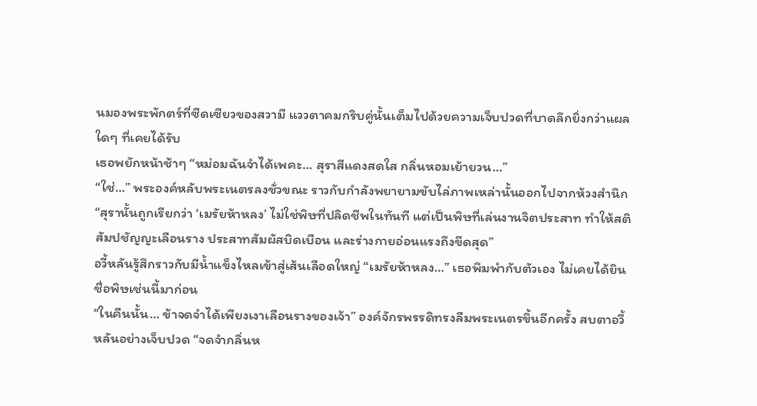นมองพระพักตร์ที่ซีดเซียวของสวามี แววตาคมกริบคู่นั้นเต็มไปด้วยความเจ็บปวดที่บาดลึกยิ่งกว่าแผลใดๆ ที่เคยได้รับ
เธอพยักหน้าช้าๆ “หม่อมฉันจำได้เพคะ… สุราสีแดงสดใส กลิ่นหอมเย้ายวน…”
“ใช่…” พระองค์หลับพระเนตรลงชั่วขณะ ราวกับกำลังพยายามขับไล่ภาพเหล่านั้นออกไปจากห้วงสำนึก “สุรานั้นถูกเรียกว่า ‘เมรัยห้าหลง’ ไม่ใช่พิษที่ปลิดชีพในทันที แต่เป็นพิษที่เล่นงานจิตประสาท ทำให้สติสัมปชัญญะเลือนราง ประสาทสัมผัสบิดเบือน และร่างกายอ่อนแรงถึงขีดสุด”
อวี้หลันรู้สึกราวกับมีน้ำแข็งไหลเข้าสู่เส้นเลือดใหญ่ “เมรัยห้าหลง…” เธอพึมพำกับตัวเอง ไม่เคยได้ยินชื่อพิษเช่นนี้มาก่อน
“ในคืนนั้น… ข้าจดจำได้เพียงเงาเลือนรางของเจ้า” องค์จักรพรรดิทรงลืมพระเนตรขึ้นอีกครั้ง สบตาอวี้หลันอย่างเจ็บปวด “จดจำกลิ่นห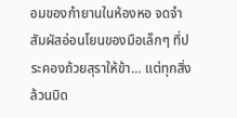อมของกำยานในห้องหอ จดจำสัมผัสอ่อนโยนของมือเล็กๆ ที่ประคองถ้วยสุราให้ข้า… แต่ทุกสิ่งล้วนบิด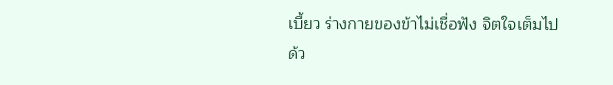เบี้ยว ร่างกายของข้าไม่เชื่อฟัง จิตใจเต็มไปด้ว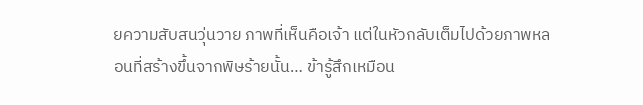ยความสับสนวุ่นวาย ภาพที่เห็นคือเจ้า แต่ในหัวกลับเต็มไปด้วยภาพหลอนที่สร้างขึ้นจากพิษร้ายนั้น… ข้ารู้สึกเหมือน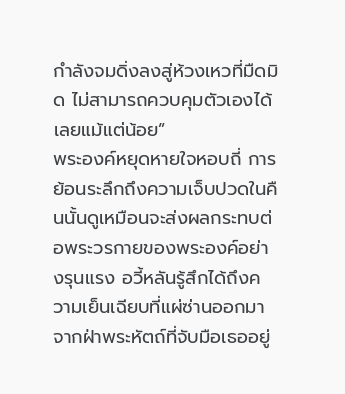กำลังจมดิ่งลงสู่ห้วงเหวที่มืดมิด ไม่สามารถควบคุมตัวเองได้เลยแม้แต่น้อย”
พระองค์หยุดหายใจหอบถี่ การย้อนระลึกถึงความเจ็บปวดในคืนนั้นดูเหมือนจะส่งผลกระทบต่อพระวรกายของพระองค์อย่างรุนแรง อวี้หลันรู้สึกได้ถึงความเย็นเฉียบที่แผ่ซ่านออกมาจากฝ่าพระหัตถ์ที่จับมือเธออยู่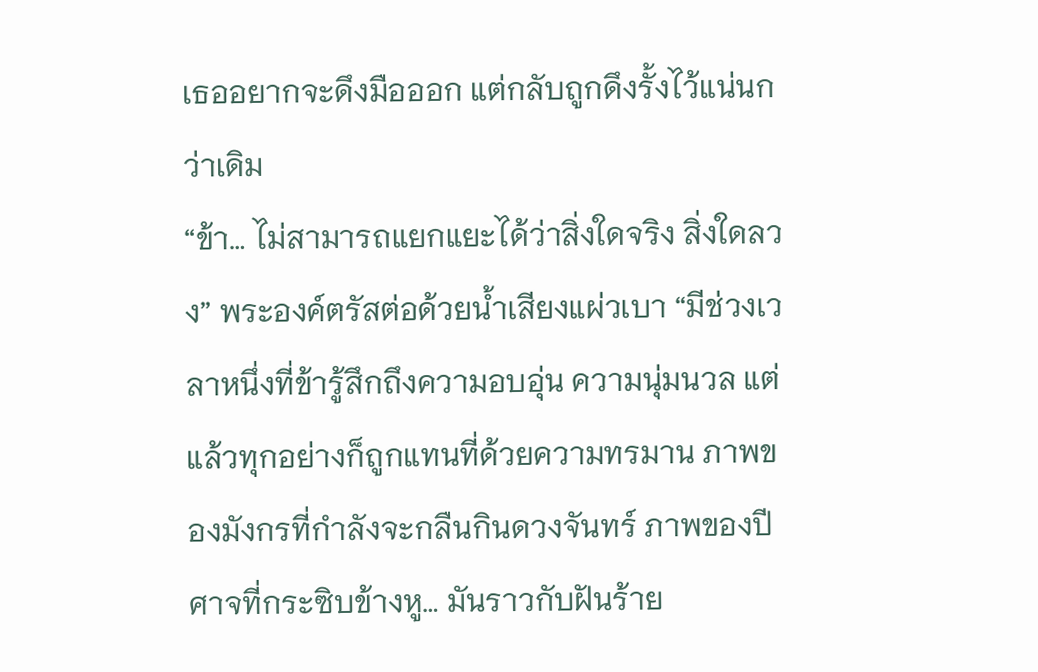เธออยากจะดึงมือออก แต่กลับถูกดึงรั้งไว้แน่นกว่าเดิม
“ข้า… ไม่สามารถแยกแยะได้ว่าสิ่งใดจริง สิ่งใดลวง” พระองค์ตรัสต่อด้วยน้ำเสียงแผ่วเบา “มีช่วงเวลาหนึ่งที่ข้ารู้สึกถึงความอบอุ่น ความนุ่มนวล แต่แล้วทุกอย่างก็ถูกแทนที่ด้วยความทรมาน ภาพของมังกรที่กำลังจะกลืนกินดวงจันทร์ ภาพของปีศาจที่กระซิบข้างหู… มันราวกับฝันร้าย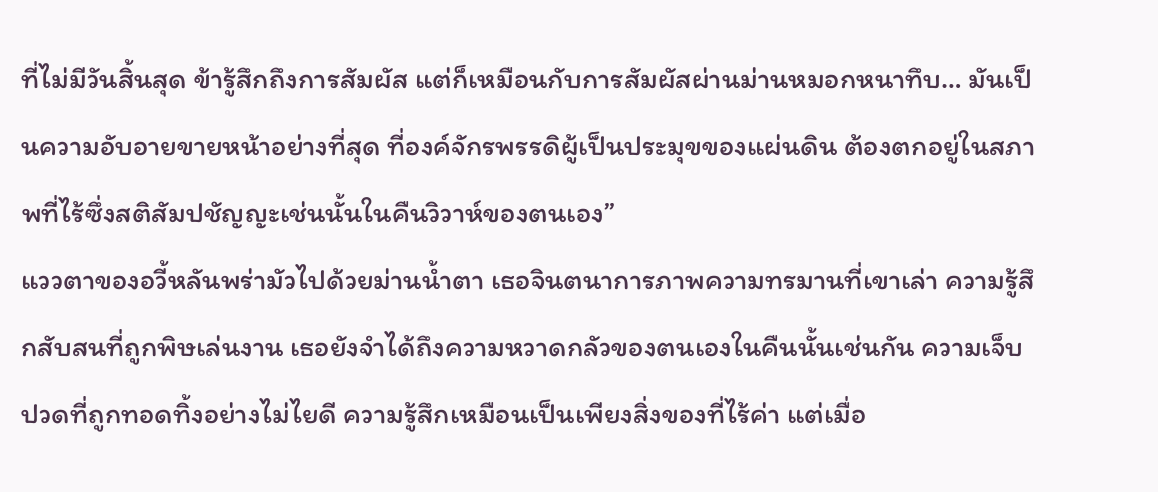ที่ไม่มีวันสิ้นสุด ข้ารู้สึกถึงการสัมผัส แต่ก็เหมือนกับการสัมผัสผ่านม่านหมอกหนาทึบ… มันเป็นความอับอายขายหน้าอย่างที่สุด ที่องค์จักรพรรดิผู้เป็นประมุขของแผ่นดิน ต้องตกอยู่ในสภาพที่ไร้ซึ่งสติสัมปชัญญะเช่นนั้นในคืนวิวาห์ของตนเอง”
แววตาของอวี้หลันพร่ามัวไปด้วยม่านน้ำตา เธอจินตนาการภาพความทรมานที่เขาเล่า ความรู้สึกสับสนที่ถูกพิษเล่นงาน เธอยังจำได้ถึงความหวาดกลัวของตนเองในคืนนั้นเช่นกัน ความเจ็บปวดที่ถูกทอดทิ้งอย่างไม่ไยดี ความรู้สึกเหมือนเป็นเพียงสิ่งของที่ไร้ค่า แต่เมื่อ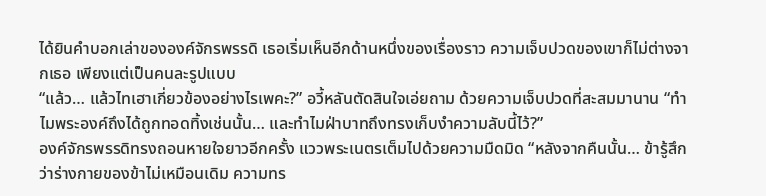ได้ยินคำบอกเล่าขององค์จักรพรรดิ เธอเริ่มเห็นอีกด้านหนึ่งของเรื่องราว ความเจ็บปวดของเขาก็ไม่ต่างจากเธอ เพียงแต่เป็นคนละรูปแบบ
“แล้ว… แล้วไทเฮาเกี่ยวข้องอย่างไรเพคะ?” อวี้หลันตัดสินใจเอ่ยถาม ด้วยความเจ็บปวดที่สะสมมานาน “ทำไมพระองค์ถึงได้ถูกทอดทิ้งเช่นนั้น… และทำไมฝ่าบาทถึงทรงเก็บงำความลับนี้ไว้?”
องค์จักรพรรดิทรงถอนหายใจยาวอีกครั้ง แววพระเนตรเต็มไปด้วยความมืดมิด “หลังจากคืนนั้น… ข้ารู้สึกว่าร่างกายของข้าไม่เหมือนเดิม ความทร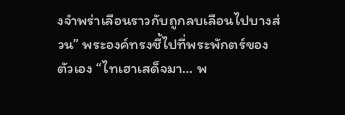งจำพร่าเลือนราวกับถูกลบเลือนไปบางส่วน” พระองค์ทรงชี้ไปที่พระพักตร์ของตัวเอง “ไทเฮาเสด็จมา… พ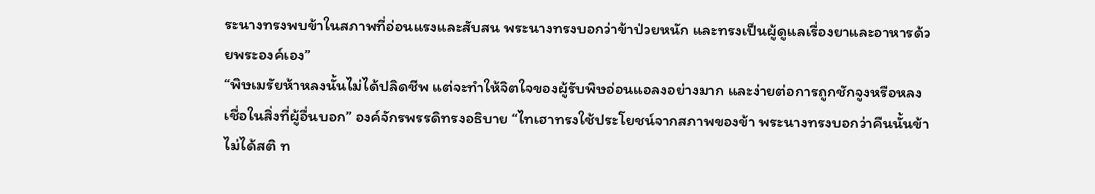ระนางทรงพบข้าในสภาพที่อ่อนแรงและสับสน พระนางทรงบอกว่าข้าป่วยหนัก และทรงเป็นผู้ดูแลเรื่องยาและอาหารด้วยพระองค์เอง”
“พิษเมรัยห้าหลงนั้นไม่ได้ปลิดชีพ แต่จะทำให้จิตใจของผู้รับพิษอ่อนแอลงอย่างมาก และง่ายต่อการถูกชักจูงหรือหลงเชื่อในสิ่งที่ผู้อื่นบอก” องค์จักรพรรดิทรงอธิบาย “ไทเฮาทรงใช้ประโยชน์จากสภาพของข้า พระนางทรงบอกว่าคืนนั้นข้าไม่ได้สติ ท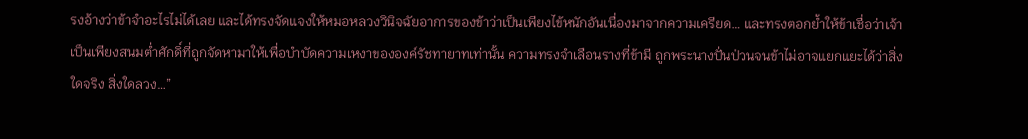รงอ้างว่าข้าจำอะไรไม่ได้เลย และได้ทรงจัดแจงให้หมอหลวงวินิจฉัยอาการของข้าว่าเป็นเพียงไข้หนักอันเนื่องมาจากความเครียด… และทรงตอกย้ำให้ข้าเชื่อว่าเจ้าเป็นเพียงสนมต่ำศักดิ์ที่ถูกจัดหามาให้เพื่อบำบัดความเหงาขององค์รัชทายาทเท่านั้น ความทรงจำเลือนรางที่ข้ามี ถูกพระนางปั่นป่วนจนข้าไม่อาจแยกแยะได้ว่าสิ่งใดจริง สิ่งใดลวง…”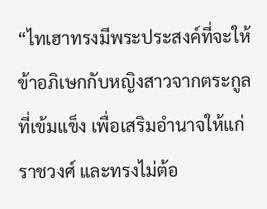“ไทเฮาทรงมีพระประสงค์ที่จะให้ข้าอภิเษกกับหญิงสาวจากตระกูลที่เข้มแข็ง เพื่อเสริมอำนาจให้แก่ราชวงศ์ และทรงไม่ต้อ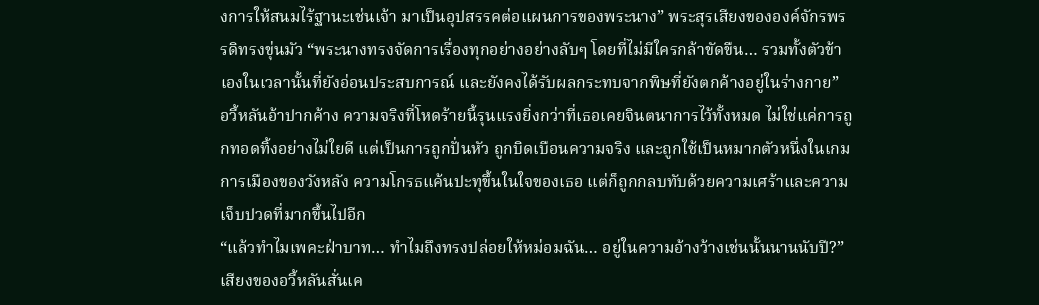งการให้สนมไร้ฐานะเช่นเจ้า มาเป็นอุปสรรคต่อแผนการของพระนาง” พระสุรเสียงขององค์จักรพรรดิทรงขุ่นมัว “พระนางทรงจัดการเรื่องทุกอย่างอย่างลับๆ โดยที่ไม่มีใครกล้าขัดขืน… รวมทั้งตัวข้าเองในเวลานั้นที่ยังอ่อนประสบการณ์ และยังคงได้รับผลกระทบจากพิษที่ยังตกค้างอยู่ในร่างกาย”
อวี้หลันอ้าปากค้าง ความจริงที่โหดร้ายนี้รุนแรงยิ่งกว่าที่เธอเคยจินตนาการไว้ทั้งหมด ไม่ใช่แค่การถูกทอดทิ้งอย่างไม่ใยดี แต่เป็นการถูกปั่นหัว ถูกบิดเบือนความจริง และถูกใช้เป็นหมากตัวหนึ่งในเกมการเมืองของวังหลัง ความโกรธแค้นปะทุขึ้นในใจของเธอ แต่ก็ถูกกลบทับด้วยความเศร้าและความเจ็บปวดที่มากขึ้นไปอีก
“แล้วทำไมเพคะฝ่าบาท… ทำไมถึงทรงปล่อยให้หม่อมฉัน… อยู่ในความอ้างว้างเช่นนั้นนานนับปี?” เสียงของอวี้หลันสั่นเค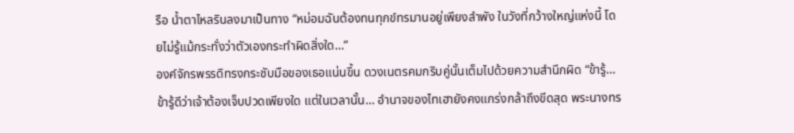รือ น้ำตาไหลรินลงมาเป็นทาง “หม่อมฉันต้องทนทุกข์ทรมานอยู่เพียงลำพัง ในวังที่กว้างใหญ่แห่งนี้ โดยไม่รู้แม้กระทั่งว่าตัวเองกระทำผิดสิ่งใด…”
องค์จักรพรรดิทรงกระชับมือของเธอแน่นขึ้น ดวงเนตรคมกริบคู่นั้นเต็มไปด้วยความสำนึกผิด “ข้ารู้… ข้ารู้ดีว่าเจ้าต้องเจ็บปวดเพียงใด แต่ในเวลานั้น… อำนาจของไทเฮายังคงแกร่งกล้าถึงขีดสุด พระนางทร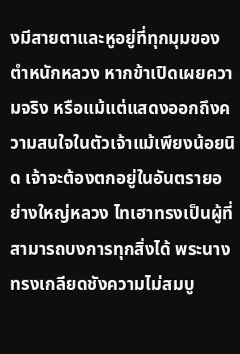งมีสายตาและหูอยู่ที่ทุกมุมของตำหนักหลวง หากข้าเปิดเผยความจริง หรือแม้แต่แสดงออกถึงความสนใจในตัวเจ้าแม้เพียงน้อยนิด เจ้าจะต้องตกอยู่ในอันตรายอย่างใหญ่หลวง ไทเฮาทรงเป็นผู้ที่สามารถบงการทุกสิ่งได้ พระนางทรงเกลียดชังความไม่สมบู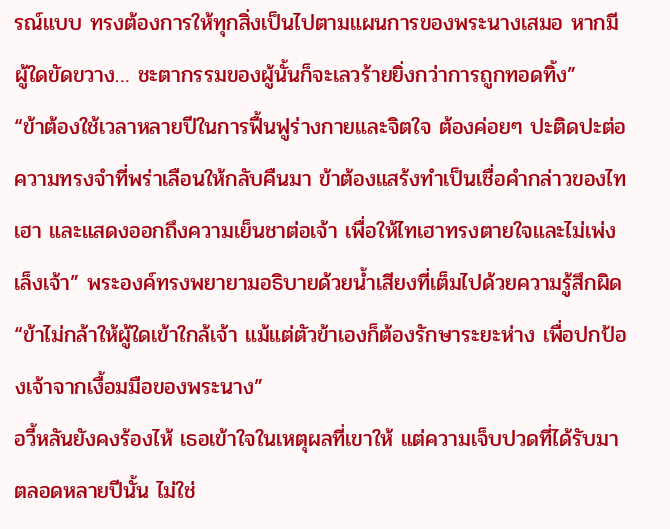รณ์แบบ ทรงต้องการให้ทุกสิ่งเป็นไปตามแผนการของพระนางเสมอ หากมีผู้ใดขัดขวาง… ชะตากรรมของผู้นั้นก็จะเลวร้ายยิ่งกว่าการถูกทอดทิ้ง”
“ข้าต้องใช้เวลาหลายปีในการฟื้นฟูร่างกายและจิตใจ ต้องค่อยๆ ปะติดปะต่อความทรงจำที่พร่าเลือนให้กลับคืนมา ข้าต้องแสร้งทำเป็นเชื่อคำกล่าวของไทเฮา และแสดงออกถึงความเย็นชาต่อเจ้า เพื่อให้ไทเฮาทรงตายใจและไม่เพ่งเล็งเจ้า” พระองค์ทรงพยายามอธิบายด้วยน้ำเสียงที่เต็มไปด้วยความรู้สึกผิด “ข้าไม่กล้าให้ผู้ใดเข้าใกล้เจ้า แม้แต่ตัวข้าเองก็ต้องรักษาระยะห่าง เพื่อปกป้องเจ้าจากเงื้อมมือของพระนาง”
อวี้หลันยังคงร้องไห้ เธอเข้าใจในเหตุผลที่เขาให้ แต่ความเจ็บปวดที่ได้รับมาตลอดหลายปีนั้น ไม่ใช่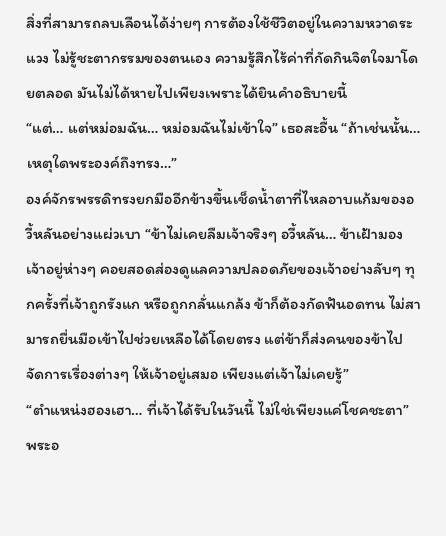สิ่งที่สามารถลบเลือนได้ง่ายๆ การต้องใช้ชีวิตอยู่ในความหวาดระแวง ไม่รู้ชะตากรรมของตนเอง ความรู้สึกไร้ค่าที่กัดกินจิตใจมาโดยตลอด มันไม่ได้หายไปเพียงเพราะได้ยินคำอธิบายนี้
“แต่… แต่หม่อมฉัน… หม่อมฉันไม่เข้าใจ” เธอสะอื้น “ถ้าเช่นนั้น… เหตุใดพระองค์ถึงทรง…”
องค์จักรพรรดิทรงยกมืออีกข้างขึ้นเช็ดน้ำตาที่ไหลอาบแก้มของอวี้หลันอย่างแผ่วเบา “ข้าไม่เคยลืมเจ้าจริงๆ อวี้หลัน… ข้าเฝ้ามองเจ้าอยู่ห่างๆ คอยสอดส่องดูแลความปลอดภัยของเจ้าอย่างลับๆ ทุกครั้งที่เจ้าถูกรังแก หรือถูกกลั่นแกล้ง ข้าก็ต้องกัดฟันอดทน ไม่สามารถยื่นมือเข้าไปช่วยเหลือได้โดยตรง แต่ข้าก็ส่งคนของข้าไปจัดการเรื่องต่างๆ ให้เจ้าอยู่เสมอ เพียงแต่เจ้าไม่เคยรู้”
“ตำแหน่งฮองเฮา… ที่เจ้าได้รับในวันนี้ ไม่ใช่เพียงแค่โชคชะตา” พระอ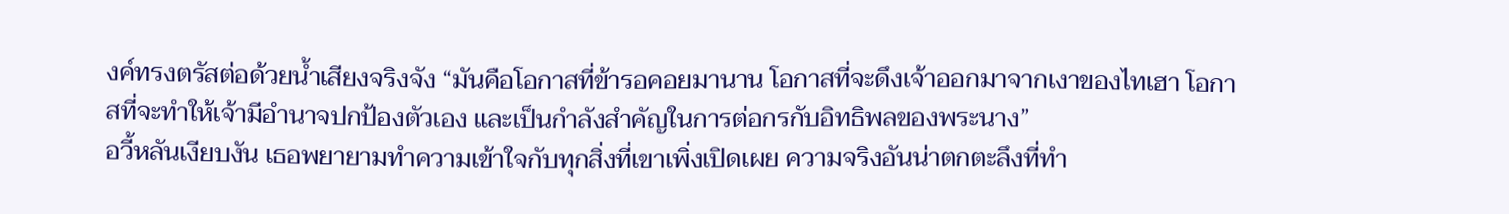งค์ทรงตรัสต่อด้วยน้ำเสียงจริงจัง “มันคือโอกาสที่ข้ารอคอยมานาน โอกาสที่จะดึงเจ้าออกมาจากเงาของไทเฮา โอกาสที่จะทำให้เจ้ามีอำนาจปกป้องตัวเอง และเป็นกำลังสำคัญในการต่อกรกับอิทธิพลของพระนาง”
อวี้หลันเงียบงัน เธอพยายามทำความเข้าใจกับทุกสิ่งที่เขาเพิ่งเปิดเผย ความจริงอันน่าตกตะลึงที่ทำ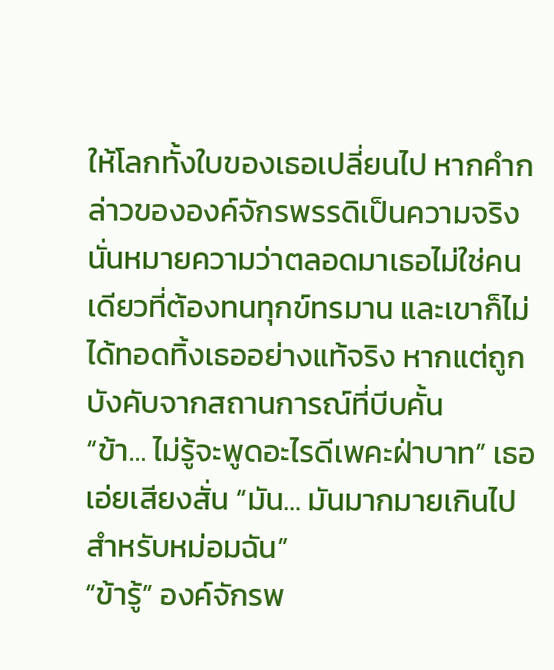ให้โลกทั้งใบของเธอเปลี่ยนไป หากคำกล่าวขององค์จักรพรรดิเป็นความจริง นั่นหมายความว่าตลอดมาเธอไม่ใช่คนเดียวที่ต้องทนทุกข์ทรมาน และเขาก็ไม่ได้ทอดทิ้งเธออย่างแท้จริง หากแต่ถูกบังคับจากสถานการณ์ที่บีบคั้น
“ข้า… ไม่รู้จะพูดอะไรดีเพคะฝ่าบาท” เธอเอ่ยเสียงสั่น “มัน… มันมากมายเกินไปสำหรับหม่อมฉัน”
“ข้ารู้” องค์จักรพ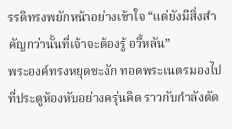รรดิทรงพยักหน้าอย่างเข้าใจ “แต่ยังมีสิ่งสำคัญกว่านั้นที่เจ้าจะต้องรู้ อวี้หลัน”
พระองค์ทรงหยุดชะงัก ทอดพระเนตรมองไปที่ประตูห้องหับอย่างครุ่นคิด ราวกับกำลังตัด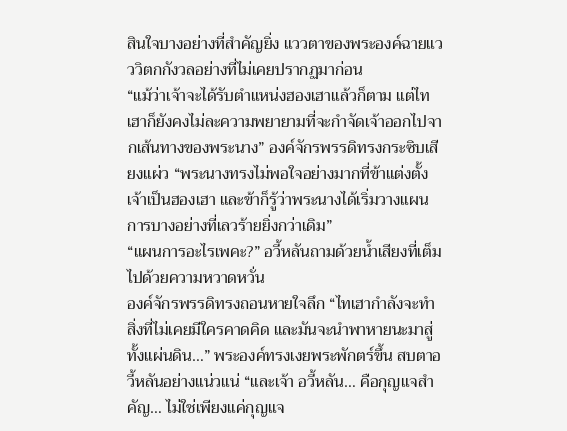สินใจบางอย่างที่สำคัญยิ่ง แววตาของพระองค์ฉายแวววิตกกังวลอย่างที่ไม่เคยปรากฏมาก่อน
“แม้ว่าเจ้าจะได้รับตำแหน่งฮองเฮาแล้วก็ตาม แต่ไทเฮาก็ยังคงไม่ละความพยายามที่จะกำจัดเจ้าออกไปจากเส้นทางของพระนาง” องค์จักรพรรดิทรงกระซิบเสียงแผ่ว “พระนางทรงไม่พอใจอย่างมากที่ข้าแต่งตั้งเจ้าเป็นฮองเฮา และข้าก็รู้ว่าพระนางได้เริ่มวางแผนการบางอย่างที่เลวร้ายยิ่งกว่าเดิม”
“แผนการอะไรเพคะ?” อวี้หลันถามด้วยน้ำเสียงที่เต็มไปด้วยความหวาดหวั่น
องค์จักรพรรดิทรงถอนหายใจลึก “ไทเฮากำลังจะทำสิ่งที่ไม่เคยมีใครคาดคิด และมันจะนำพาหายนะมาสู่ทั้งแผ่นดิน…” พระองค์ทรงเงยพระพักตร์ขึ้น สบตาอวี้หลันอย่างแน่วแน่ “และเจ้า อวี้หลัน… คือกุญแจสำคัญ… ไม่ใช่เพียงแค่กุญแจ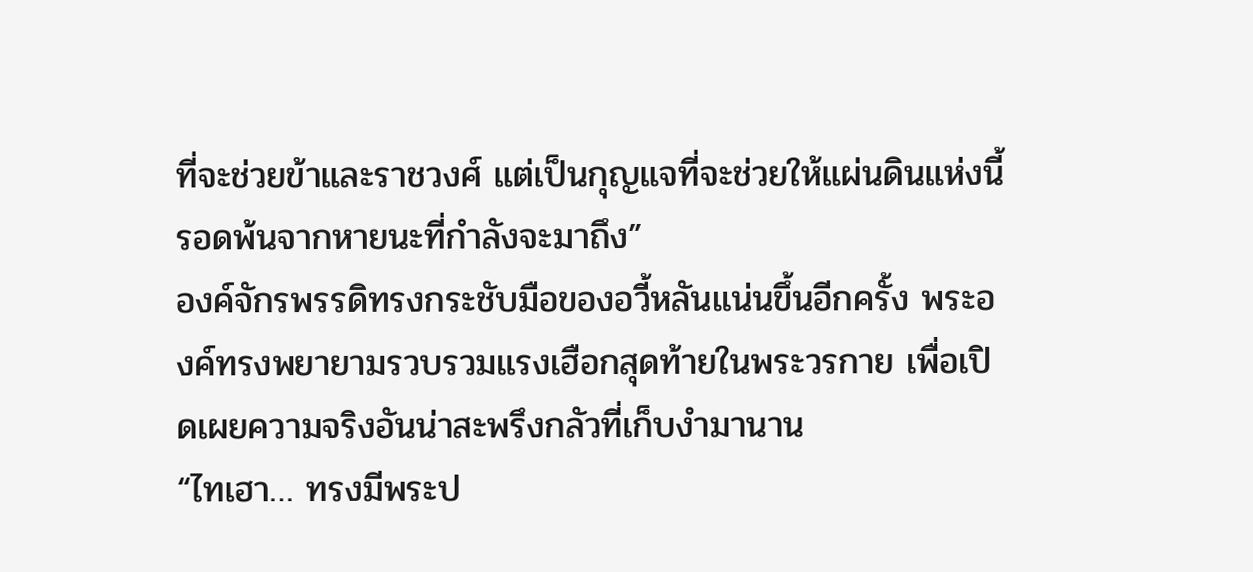ที่จะช่วยข้าและราชวงศ์ แต่เป็นกุญแจที่จะช่วยให้แผ่นดินแห่งนี้รอดพ้นจากหายนะที่กำลังจะมาถึง”
องค์จักรพรรดิทรงกระชับมือของอวี้หลันแน่นขึ้นอีกครั้ง พระองค์ทรงพยายามรวบรวมแรงเฮือกสุดท้ายในพระวรกาย เพื่อเปิดเผยความจริงอันน่าสะพรึงกลัวที่เก็บงำมานาน
“ไทเฮา… ทรงมีพระป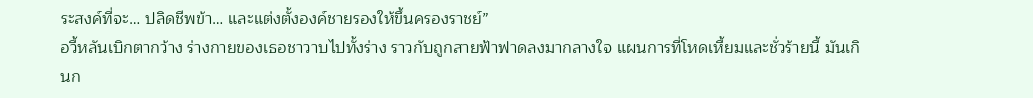ระสงค์ที่จะ… ปลิดชีพข้า… และแต่งตั้งองค์ชายรองให้ขึ้นครองราชย์”
อวี้หลันเบิกตากว้าง ร่างกายของเธอชาวาบไปทั้งร่าง ราวกับถูกสายฟ้าฟาดลงมากลางใจ แผนการที่โหดเหี้ยมและชั่วร้ายนี้ มันเกินก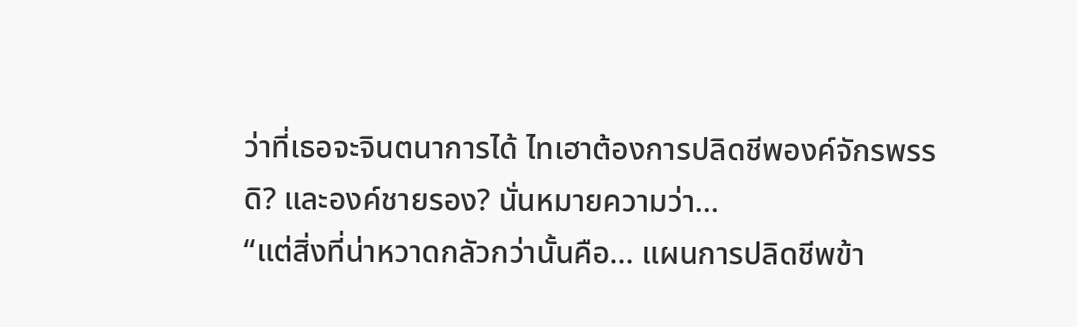ว่าที่เธอจะจินตนาการได้ ไทเฮาต้องการปลิดชีพองค์จักรพรรดิ? และองค์ชายรอง? นั่นหมายความว่า…
“แต่สิ่งที่น่าหวาดกลัวกว่านั้นคือ… แผนการปลิดชีพข้า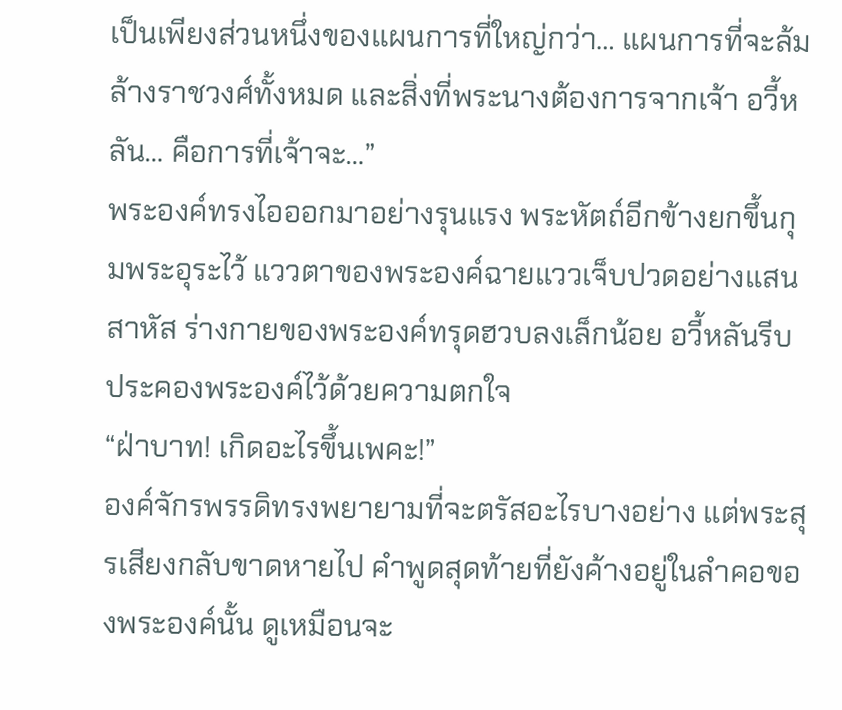เป็นเพียงส่วนหนึ่งของแผนการที่ใหญ่กว่า… แผนการที่จะล้มล้างราชวงศ์ทั้งหมด และสิ่งที่พระนางต้องการจากเจ้า อวี้หลัน… คือการที่เจ้าจะ…”
พระองค์ทรงไอออกมาอย่างรุนแรง พระหัตถ์อีกข้างยกขึ้นกุมพระอุระไว้ แววตาของพระองค์ฉายแววเจ็บปวดอย่างแสนสาหัส ร่างกายของพระองค์ทรุดฮวบลงเล็กน้อย อวี้หลันรีบประคองพระองค์ไว้ด้วยความตกใจ
“ฝ่าบาท! เกิดอะไรขึ้นเพคะ!”
องค์จักรพรรดิทรงพยายามที่จะตรัสอะไรบางอย่าง แต่พระสุรเสียงกลับขาดหายไป คำพูดสุดท้ายที่ยังค้างอยู่ในลำคอของพระองค์นั้น ดูเหมือนจะ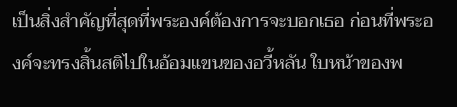เป็นสิ่งสำคัญที่สุดที่พระองค์ต้องการจะบอกเธอ ก่อนที่พระองค์จะทรงสิ้นสติไปในอ้อมแขนของอวี้หลัน ใบหน้าของพ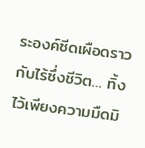ระองค์ซีดเผือดราวกับไร้ซึ่งชีวิต… ทิ้งไว้เพียงความมืดมิ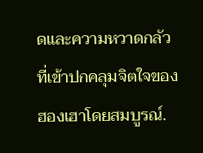ดและความหวาดกลัวที่เข้าปกคลุมจิตใจของฮองเฮาโดยสมบูรณ์.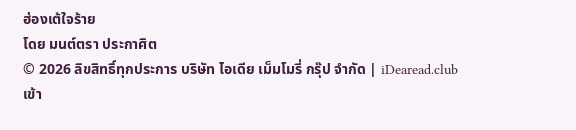ฮ่องเต้ใจร้าย
โดย มนต์ตรา ประกาศิต
© 2026 ลิขสิทธิ์ทุกประการ บริษัท ไอเดีย เม็มโมรี่ กรุ๊ป จำกัด | iDearead.club
เข้า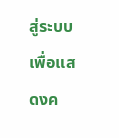สู่ระบบ เพื่อแสดงค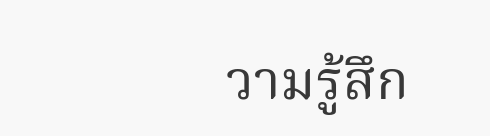วามรู้สึก